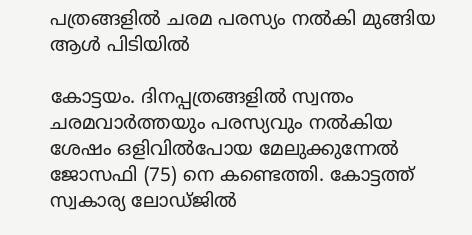പത്രങ്ങളില്‍ ചരമ പരസ്യം നല്‍കി മുങ്ങിയ ആള്‍ പിടിയില്‍

കോട്ടയം. ദിനപ്പത്രങ്ങളില്‍ സ്വന്തം ചരമവാര്‍ത്തയും പരസ്യവും നല്‍കിയ ശേഷം ഒളിവില്‍പോയ മേലുക്കുന്നേല്‍ ജോസഫി (75) നെ കണ്ടെത്തി. കോട്ടത്ത് സ്വകാര്യ ലോഡ്ജില്‍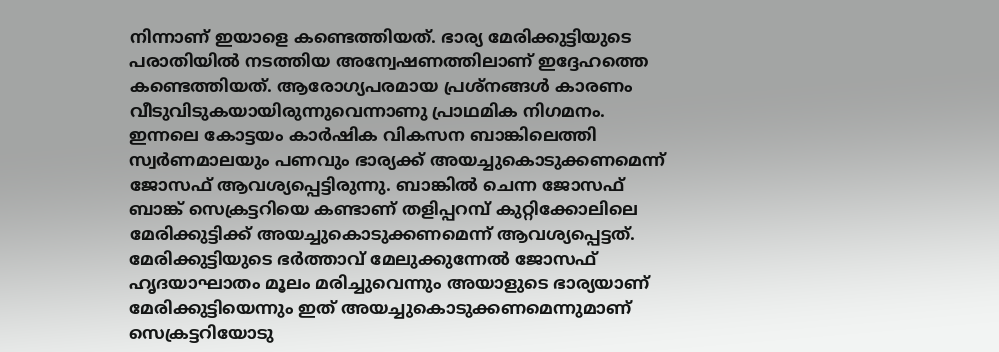നിന്നാണ് ഇയാളെ കണ്ടെത്തിയത്. ഭാര്യ മേരിക്കുട്ടിയുടെ പരാതിയില്‍ നടത്തിയ അന്വേഷണത്തിലാണ് ഇദ്ദേഹത്തെ കണ്ടെത്തിയത്. ആരോഗ്യപരമായ പ്രശ്‌നങ്ങള്‍ കാരണം വീടുവിടുകയായിരുന്നുവെന്നാണു പ്രാഥമിക നിഗമനം.
ഇന്നലെ കോട്ടയം കാര്‍ഷിക വികസന ബാങ്കിലെത്തി സ്വര്‍ണമാലയും പണവും ഭാര്യക്ക് അയച്ചുകൊടുക്കണമെന്ന് ജോസഫ് ആവശ്യപ്പെട്ടിരുന്നു. ബാങ്കില്‍ ചെന്ന ജോസഫ് ബാങ്ക് സെക്രട്ടറിയെ കണ്ടാണ് തളിപ്പറമ്പ് കുറ്റിക്കോലിലെ മേരിക്കുട്ടിക്ക് അയച്ചുകൊടുക്കണമെന്ന് ആവശ്യപ്പെട്ടത്. മേരിക്കുട്ടിയുടെ ഭര്‍ത്താവ് മേലുക്കുന്നേല്‍ ജോസഫ് ഹൃദയാഘാതം മൂലം മരിച്ചുവെന്നും അയാളുടെ ഭാര്യയാണ് മേരിക്കുട്ടിയെന്നും ഇത് അയച്ചുകൊടുക്കണമെന്നുമാണ് സെക്രട്ടറിയോടു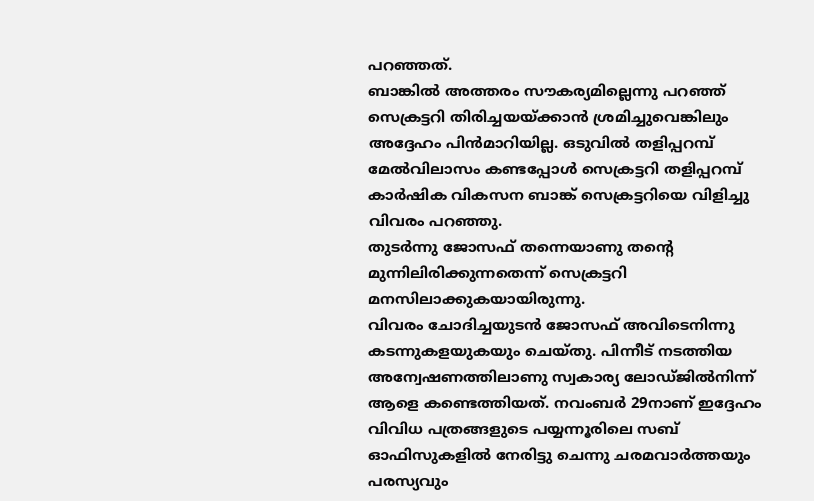പറഞ്ഞത്.
ബാങ്കില്‍ അത്തരം സൗകര്യമില്ലെന്നു പറഞ്ഞ് സെക്രട്ടറി തിരിച്ചയയ്ക്കാന്‍ ശ്രമിച്ചുവെങ്കിലും അദ്ദേഹം പിന്‍മാറിയില്ല. ഒടുവില്‍ തളിപ്പറമ്പ് മേല്‍വിലാസം കണ്ടപ്പോള്‍ സെക്രട്ടറി തളിപ്പറമ്പ് കാര്‍ഷിക വികസന ബാങ്ക് സെക്രട്ടറിയെ വിളിച്ചു വിവരം പറഞ്ഞു.
തുടര്‍ന്നു ജോസഫ് തന്നെയാണു തന്റെ മുന്നിലിരിക്കുന്നതെന്ന് സെക്രട്ടറി മനസിലാക്കുകയായിരുന്നു.
വിവരം ചോദിച്ചയുടന്‍ ജോസഫ് അവിടെനിന്നു കടന്നുകളയുകയും ചെയ്തു. പിന്നീട് നടത്തിയ അന്വേഷണത്തിലാണു സ്വകാര്യ ലോഡ്ജില്‍നിന്ന് ആളെ കണ്ടെത്തിയത്. നവംബര്‍ 29നാണ് ഇദ്ദേഹം വിവിധ പത്രങ്ങളുടെ പയ്യന്നൂരിലെ സബ് ഓഫിസുകളില്‍ നേരിട്ടു ചെന്നു ചരമവാര്‍ത്തയും പരസ്യവും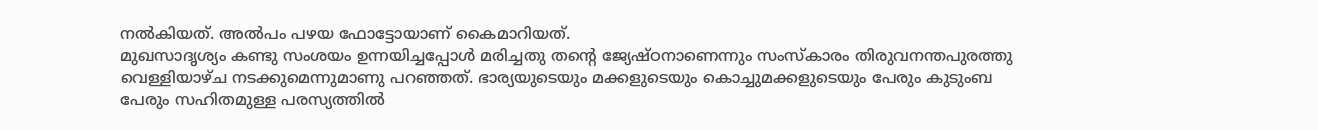നല്‍കിയത്. അല്‍പം പഴയ ഫോട്ടോയാണ് കൈമാറിയത്.
മുഖസാദൃശ്യം കണ്ടു സംശയം ഉന്നയിച്ചപ്പോള്‍ മരിച്ചതു തന്റെ ജ്യേഷ്ഠനാണെന്നും സംസ്‌കാരം തിരുവനന്തപുരത്തു വെള്ളിയാഴ്ച നടക്കുമെന്നുമാണു പറഞ്ഞത്. ഭാര്യയുടെയും മക്കളുടെയും കൊച്ചുമക്കളുടെയും പേരും കുടുംബ പേരും സഹിതമുള്ള പരസ്യത്തില്‍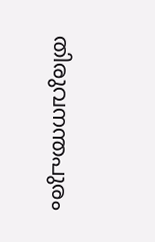തിരുവനന്തപുരം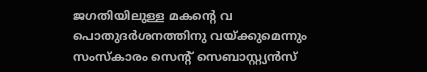ജഗതിയിലുള്ള മകന്റെ വ പൊതുദര്‍ശനത്തിനു വയ്ക്കുമെന്നും സംസ്‌കാരം സെന്റ് സെബാസ്റ്റ്യന്‍സ്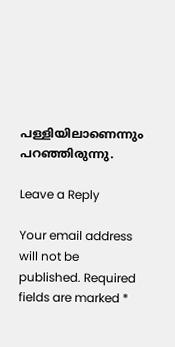പള്ളിയിലാണെന്നും പറഞ്ഞിരുന്നു.

Leave a Reply

Your email address will not be published. Required fields are marked *